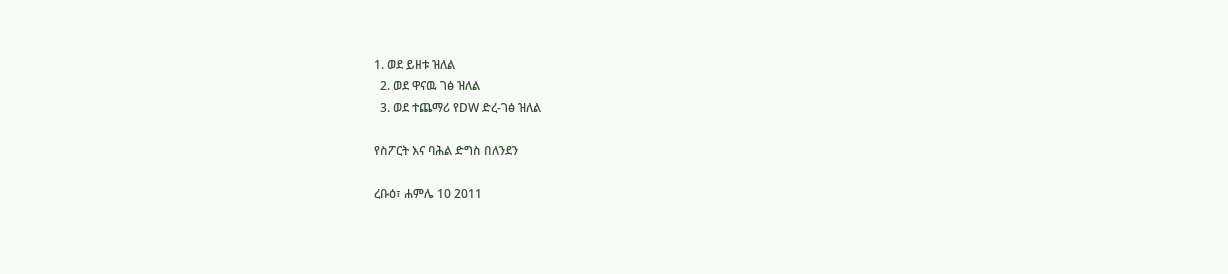1. ወደ ይዘቱ ዝለል
  2. ወደ ዋናዉ ገፅ ዝለል
  3. ወደ ተጨማሪ የDW ድረ-ገፅ ዝለል

የስፖርት እና ባሕል ድግስ በለንደን

ረቡዕ፣ ሐምሌ 10 2011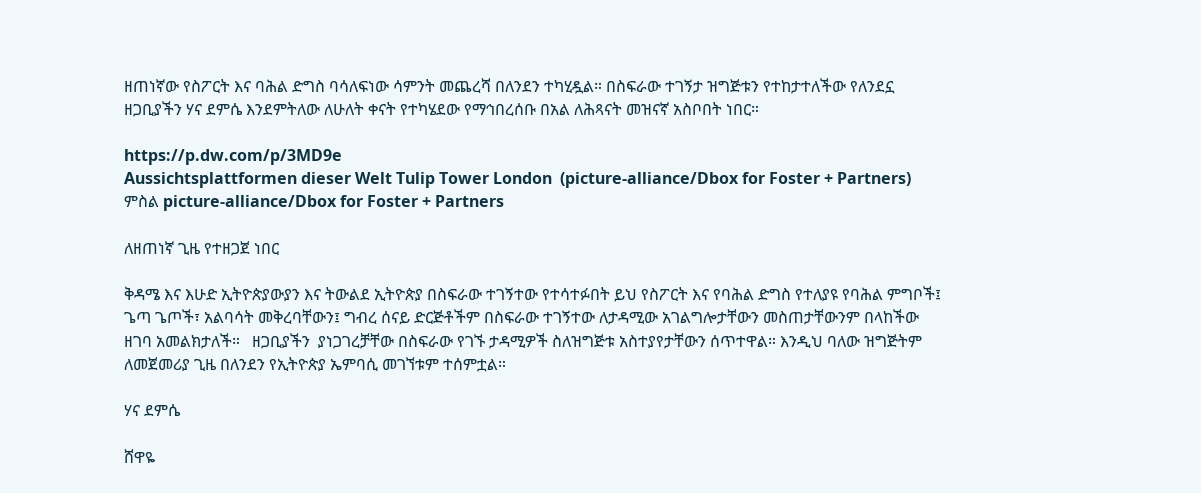ዘጠነኛው የስፖርት እና ባሕል ድግስ ባሳለፍነው ሳምንት መጨረሻ በለንደን ተካሂዷል። በስፍራው ተገኝታ ዝግጅቱን የተከታተለችው የለንደኗ ዘጋቢያችን ሃና ደምሴ እንደምትለው ለሁለት ቀናት የተካሄደው የማኅበረሰቡ በአል ለሕጻናት መዝናኛ አስቦበት ነበር።

https://p.dw.com/p/3MD9e
Aussichtsplattformen dieser Welt Tulip Tower London  (picture-alliance/Dbox for Foster + Partners)
ምስል picture-alliance/Dbox for Foster + Partners

ለዘጠነኛ ጊዜ የተዘጋጀ ነበር

ቅዳሜ እና እሁድ ኢትዮጵያውያን እና ትውልደ ኢትዮጵያ በስፍራው ተገኝተው የተሳተፉበት ይህ የስፖርት እና የባሕል ድግስ የተለያዩ የባሕል ምግቦች፤ ጌጣ ጌጦች፣ አልባሳት መቅረባቸውን፤ ግብረ ሰናይ ድርጅቶችም በስፍራው ተገኝተው ለታዳሚው አገልግሎታቸውን መስጠታቸውንም በላከችው ዘገባ አመልክታለች።   ዘጋቢያችን  ያነጋገረቻቸው በስፍራው የገኙ ታዳሚዎች ስለዝግጅቱ አስተያየታቸውን ሰጥተዋል። እንዲህ ባለው ዝግጅትም ለመጀመሪያ ጊዜ በለንደን የኢትዮጵያ ኤምባሲ መገኘቱም ተሰምቷል።

ሃና ደምሴ

ሸዋዬ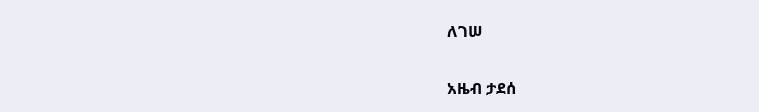ለገሠ

አዜብ ታደሰ